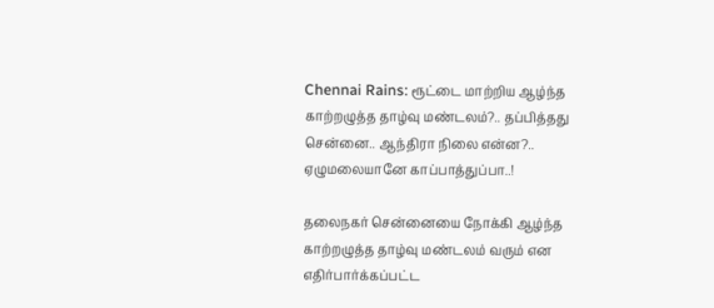Chennai Rains: ரூட்டை மாற்றிய ஆழ்ந்த காற்றழுத்த தாழ்வு மண்டலம்?.. தப்பித்தது சென்னை.. ஆந்திரா நிலை என்ன?.. ஏழுமலையானே காப்பாத்துப்பா..!

தலைநகர் சென்னையை நோக்கி ஆழ்ந்த காற்றழுத்த தாழ்வு மண்டலம் வரும் என எதிர்பார்க்கப்பட்ட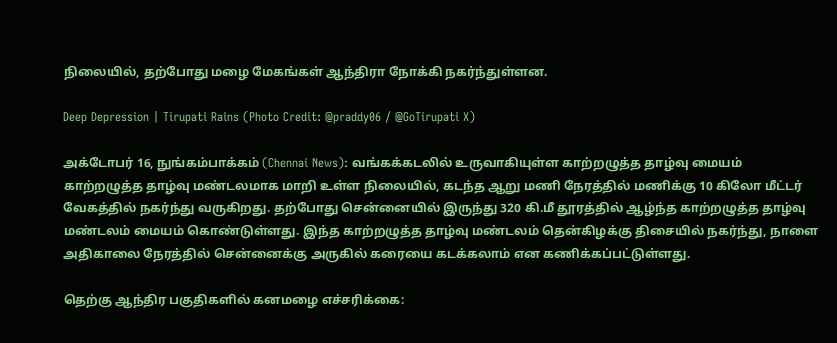நிலையில், தற்போது மழை மேகங்கள் ஆந்திரா நோக்கி நகர்ந்துள்ளன.

Deep Depression | Tirupati Rains (Photo Credit: @praddy06 / @GoTirupati X)

அக்டோபர் 16, நுங்கம்பாக்கம் (Chennai News): வங்கக்கடலில் உருவாகியுள்ள காற்றழுத்த தாழ்வு மையம் காற்றழுத்த தாழ்வு மண்டலமாக மாறி உள்ள நிலையில், கடந்த ஆறு மணி நேரத்தில் மணிக்கு 10 கிலோ மீட்டர் வேகத்தில் நகர்ந்து வருகிறது. தற்போது சென்னையில் இருந்து 320 கி.மீ தூரத்தில் ஆழ்ந்த காற்றழுத்த தாழ்வு மண்டலம் மையம் கொண்டுள்ளது. இந்த காற்றழுத்த தாழ்வு மண்டலம் தென்கிழக்கு திசையில் நகர்ந்து, நாளை அதிகாலை நேரத்தில் சென்னைக்கு அருகில் கரையை கடக்கலாம் என கணிக்கப்பட்டுள்ளது.

தெற்கு ஆந்திர பகுதிகளில் கனமழை எச்சரிக்கை: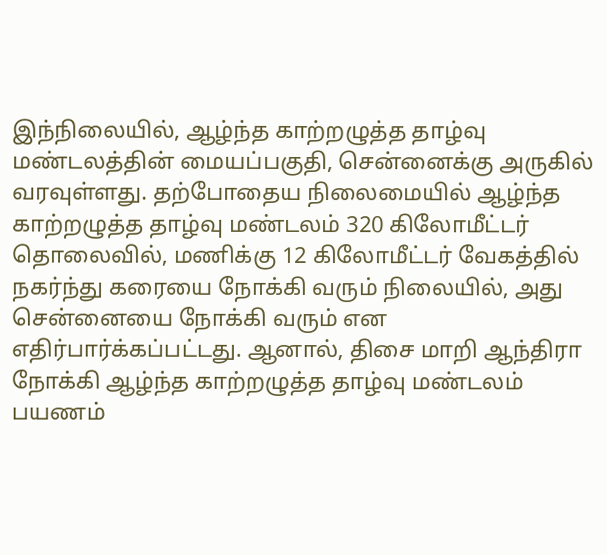இந்நிலையில், ஆழ்ந்த காற்றழுத்த தாழ்வு மண்டலத்தின் மையப்பகுதி, சென்னைக்கு அருகில் வரவுள்ளது. தற்போதைய நிலைமையில் ஆழ்ந்த காற்றழுத்த தாழ்வு மண்டலம் 320 கிலோமீட்டர் தொலைவில், மணிக்கு 12 கிலோமீட்டர் வேகத்தில் நகர்ந்து கரையை நோக்கி வரும் நிலையில், அது சென்னையை நோக்கி வரும் என எதிர்பார்க்கப்பட்டது. ஆனால், திசை மாறி ஆந்திரா நோக்கி ஆழ்ந்த காற்றழுத்த தாழ்வு மண்டலம் பயணம்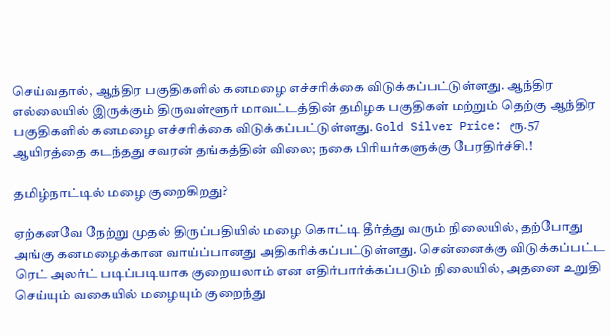செய்வதால், ஆந்திர பகுதிகளில் கனமழை எச்சரிக்கை விடுக்கப்பட்டுள்ளது. ஆந்திர எல்லையில் இருக்கும் திருவள்ளூர் மாவட்டத்தின் தமிழக பகுதிகள் மற்றும் தெற்கு ஆந்திர பகுதிகளில் கனமழை எச்சரிக்கை விடுக்கப்பட்டுள்ளது. Gold Silver Price: ரூ.57 ஆயிரத்தை கடந்தது சவரன் தங்கத்தின் விலை; நகை பிரியர்களுக்கு பேரதிர்ச்சி.!

தமிழ்நாட்டில் மழை குறைகிறது?

ஏற்கனவே நேற்று முதல் திருப்பதியில் மழை கொட்டி தீர்த்து வரும் நிலையில், தற்போது அங்கு கனமழைக்கான வாய்ப்பானது அதிகரிக்கப்பட்டுள்ளது. சென்னைக்கு விடுக்கப்பட்ட ரெட் அலர்ட் படிப்படியாக குறையலாம் என எதிர்பார்க்கப்படும் நிலையில், அதனை உறுதி செய்யும் வகையில் மழையும் குறைந்து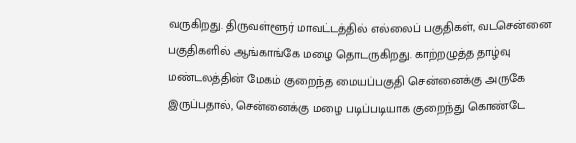வருகிறது. திருவள்ளூர் மாவட்டத்தில் எல்லைப் பகுதிகள், வடசென்னை பகுதிகளில் ஆங்காங்கே மழை தொடருகிறது. காற்றழுத்த தாழ்வு மண்டலத்தின் மேகம் குறைந்த மையப்பகுதி சென்னைக்கு அருகே இருப்பதால், சென்னைக்கு மழை படிப்படியாக குறைந்து கொண்டே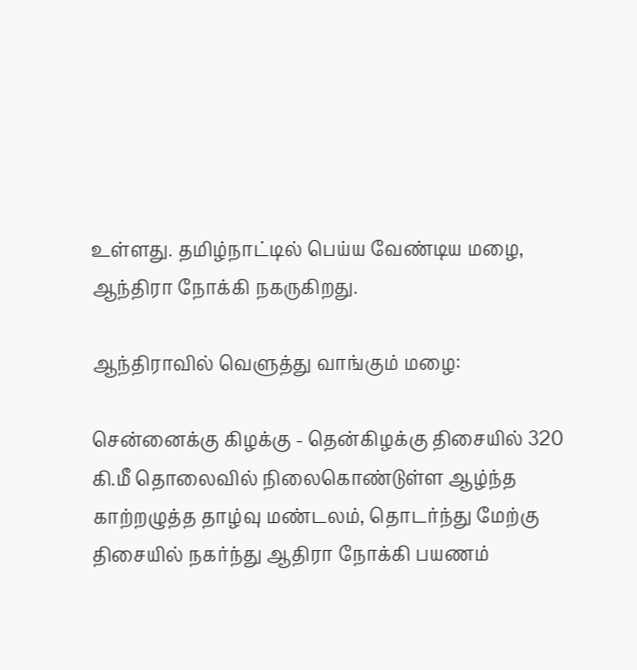உள்ளது. தமிழ்நாட்டில் பெய்ய வேண்டிய மழை, ஆந்திரா நோக்கி நகருகிறது.

ஆந்திராவில் வெளுத்து வாங்கும் மழை:

சென்னைக்கு கிழக்கு - தென்கிழக்கு திசையில் 320 கி.மீ தொலைவில் நிலைகொண்டுள்ள ஆழ்ந்த காற்றழுத்த தாழ்வு மண்டலம், தொடர்ந்து மேற்கு திசையில் நகர்ந்து ஆதிரா நோக்கி பயணம்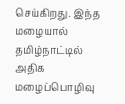செய்கிறது. இந்த மழையால் தமிழ்நாட்டில் அதிக மழைப்பொழிவு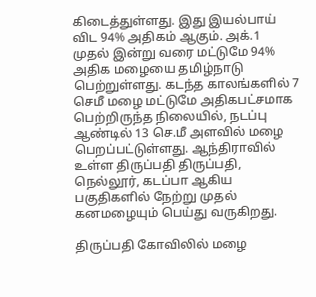கிடைத்துள்ளது. இது இயல்பாய் விட 94% அதிகம் ஆகும். அக்.1 முதல் இன்று வரை மட்டுமே 94% அதிக மழையை தமிழ்நாடு பெற்றுள்ளது. கடந்த காலங்களில் 7 செமீ மழை மட்டுமே அதிகபட்சமாக பெற்றிருந்த நிலையில், நடப்பு ஆண்டில் 13 செ.மீ அளவில் மழை பெறப்பட்டுள்ளது. ஆந்திராவில் உள்ள திருப்பதி திருப்பதி, நெல்லூர், கடப்பா ஆகிய பகுதிகளில் நேற்று முதல் கனமழையும் பெய்து வருகிறது.

திருப்பதி கோவிலில் மழை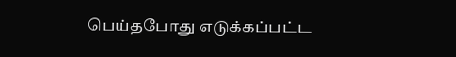பெய்தபோது எடுக்கப்பட்ட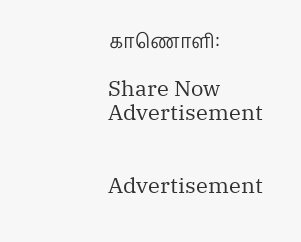காணொளி:

Share Now
Advertisement


Advertisement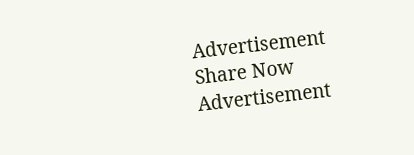Advertisement
Share Now
Advertisement